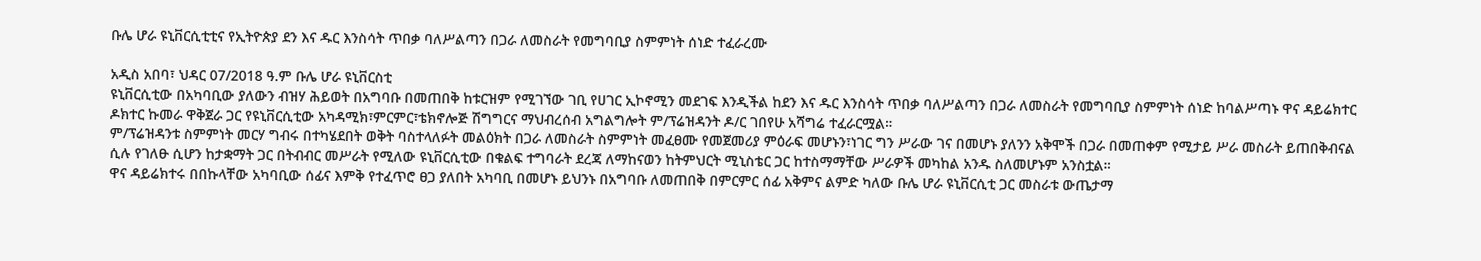ቡሌ ሆራ ዩኒቨርሲቲቲና የኢትዮጵያ ደን እና ዱር እንስሳት ጥበቃ ባለሥልጣን በጋራ ለመስራት የመግባቢያ ስምምነት ሰነድ ተፈራረሙ

አዲስ አበባ፣ ህዳር 07/2018 ዓ.ም ቡሌ ሆራ ዩኒቨርስቲ
ዩኒቨርሲቲው በአካባቢው ያለውን ብዝሃ ሕይወት በአግባቡ በመጠበቅ ከቱርዝም የሚገኘው ገቢ የሀገር ኢኮኖሚን መደገፍ እንዲችል ከደን እና ዱር እንስሳት ጥበቃ ባለሥልጣን በጋራ ለመስራት የመግባቢያ ስምምነት ሰነድ ከባልሥጣኑ ዋና ዳይሬክተር ዶክተር ኩመራ ዋቅጀራ ጋር የዩኒቨርሲቲው አካዳሚክ፣ምርምር፣ቴክኖሎጅ ሽግግርና ማህብረሰብ አግልግሎት ም/ፕሬዝዳንት ዶ/ር ገበየሁ አሻግሬ ተፈራርሟል።
ም/ፕሬዝዳንቱ ስምምነት መርሃ ግብሩ በተካሄደበት ወቅት ባስተላለፉት መልዕክት በጋራ ለመስራት ስምምነት መፈፀሙ የመጀመሪያ ምዕራፍ መሆኑን፣ነገር ግን ሥራው ገና በመሆኑ ያለንን አቅሞች በጋራ በመጠቀም የሚታይ ሥራ መስራት ይጠበቅብናል ሲሉ የገለፁ ሲሆን ከታቋማት ጋር በትብብር መሥራት የሚለው ዩኒቨርሲቲው በቁልፍ ተግባራት ደረጃ ለማከናወን ከትምህርት ሚኒስቴር ጋር ከተስማማቸው ሥራዎች መካከል አንዱ ስለመሆኑም አንስቷል።
ዋና ዳይሬክተሩ በበኩላቸው አካባቢው ሰፊና እምቅ የተፈጥሮ ፀጋ ያለበት አካባቢ በመሆኑ ይህንኑ በአግባቡ ለመጠበቅ በምርምር ሰፊ አቅምና ልምድ ካለው ቡሌ ሆራ ዩኒቨርሲቲ ጋር መስራቱ ውጤታማ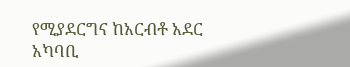የሚያደርግና ከአርብቶ አደር አካባቢ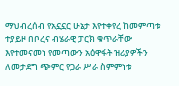ማህብረሰብ የአኗኗር ሁኔታ እየተቀየረ ከመምጣቱ ተያይዞ በቦረና ብሄራዊ ፓርክ ቁጥራቸው እየተመናመነ የመጣውን አዕዋፋት ዝሪያዎችን ለመታደግ ጭምር የጋራ ሥራ ስምምነቱ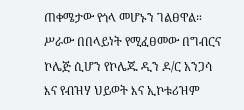ጠቀሜታው የጎላ መሆኑን ገልፀዋል።
ሥራው በበላይነት የሚፈፀመው በግብርና ኮሌጅ ሲሆን የኮሌጁ ዲን ዶ/ር አንጋሳ እና የብዝሃ ህይወት እና ኢኮቱሪዝም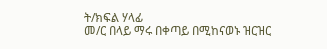ት/ክፍል ሃላፊ
መ/ር በላይ ማሩ በቀጣይ በሚከናወኑ ዝርዝር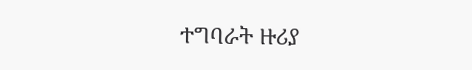ተግባራት ዙሪያ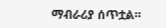ማብራሪያ ሰጥቷል።